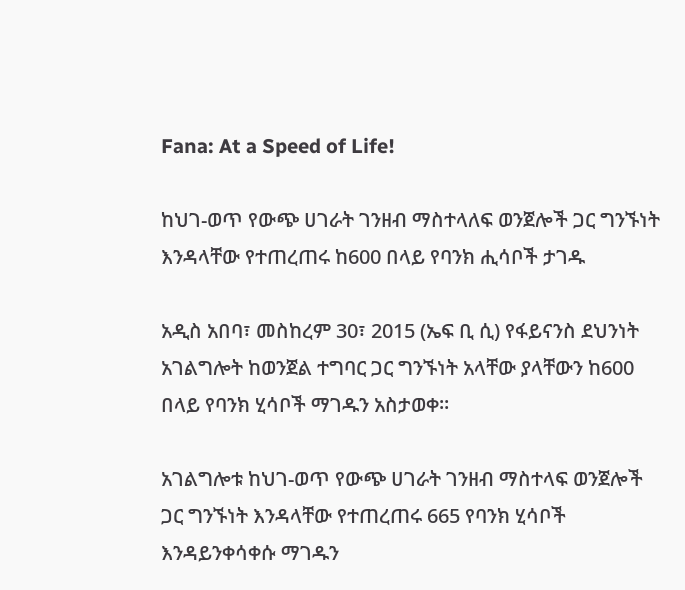Fana: At a Speed of Life!

ከህገ-ወጥ የውጭ ሀገራት ገንዘብ ማስተላለፍ ወንጀሎች ጋር ግንኙነት እንዳላቸው የተጠረጠሩ ከ600 በላይ የባንክ ሒሳቦች ታገዱ

አዲስ አበባ፣ መስከረም 30፣ 2015 (ኤፍ ቢ ሲ) የፋይናንስ ደህንነት አገልግሎት ከወንጀል ተግባር ጋር ግንኙነት አላቸው ያላቸውን ከ600 በላይ የባንክ ሂሳቦች ማገዱን አስታወቀ።

አገልግሎቱ ከህገ-ወጥ የውጭ ሀገራት ገንዘብ ማስተላፍ ወንጀሎች ጋር ግንኙነት እንዳላቸው የተጠረጠሩ 665 የባንክ ሂሳቦች እንዳይንቀሳቀሱ ማገዱን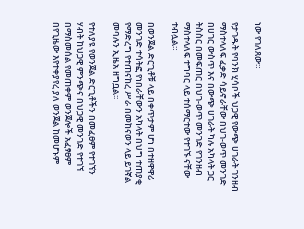ነው የገለጸው።

የታገዱት የባንክ ሂሳቦች ህጋዊ የውጭ ሀገራት ገንዘብ ማስተላለፍ ፈቃድ ሳይኖራቸው በህገ-ወጥ መንገድ በሀገር ውስጥ እና በውጭ ሀገራት ካሉ አካላት ጋር ትስስር በመፍጠር በህገ-ወጥ መንገድ የገንዘብ ማስተላለፍ ተግባር ላይ ተሰማርተው የተገኙ ናቸው ተብሏል።

በወንጀል ድርጊቶቹ ላይ በቀጥታም ሆነ በተዘዋዋሪ መንገድ ተሳትፎ የነበራቸውን አካላት በህግ ተጠያቂ የማድረግ የተጠናከረ ሥራ በመከናወን ላይ ይገኛል መባሉን ኢዜአ ዘግቧል፡፡

የተለያዩ የወንጀል ድርጊቶችን በመፈፀም የተገኘን ሃብት ከህጋዊ ምንጭና በህጋዊ መንገድ የተገኘ በማስመሰል የመጠቀም ወንጀሎች አፈፃፀም በየጊዜው እየተቀያየረ ያለ ወንጀል ከመሆኑም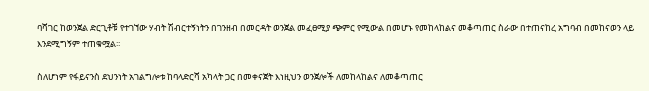ባሻገር ከወንጀል ድርጊቶቹ የተገኘው ሃብት ሽብርተኝነትን በገንዘብ በመርዳት ወንጀል መፈፀሚያ ጭምር የሚውል በመሆኑ የመከላከልና መቆጣጠር ስራው በተጠናከረ አግባብ በመከናወን ላይ እንደሚግኝም ተጠቁሟል፡፡

ስለሆነም የፋይናንስ ደህንነት አገልግሎቱ ከባላድርሻ አካላት ጋር በመቀናጀት እነዚህን ወንጀሎች ለመከላከልና ለመቆጣጠር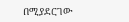በሚያደርገው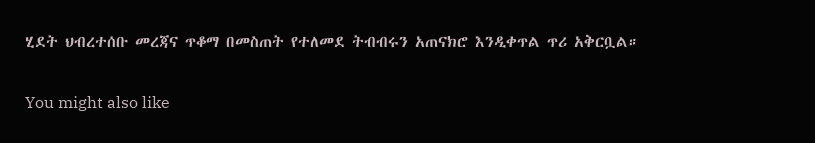ሂደት ህብረተሰቡ መረጃና ጥቆማ በመስጠት የተለመደ ትብብሩን አጠናክሮ እንዲቀጥል ጥሪ አቅርቧል።

You might also like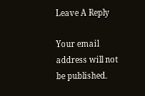Leave A Reply

Your email address will not be published.